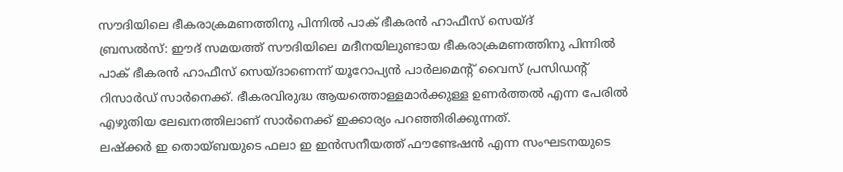സൗദിയിലെ ഭീകരാക്രമണത്തിനു പിന്നിൽ പാക് ഭീകരൻ ഹാഫീസ് സെയ്ദ്
ബ്രസൽസ്: ഈദ് സമയത്ത് സൗദിയിലെ മദീനയിലുണ്ടായ ഭീകരാക്രമണത്തിനു പിന്നിൽ പാക് ഭീകരൻ ഹാഫീസ് സെയ്ദാണെന്ന് യൂറോപ്യൻ പാർലമെന്റ് വൈസ് പ്രസിഡന്റ് റിസാർഡ് സാർനെക്ക്. ഭീകരവിരുദ്ധ ആയത്തൊള്ളമാർക്കുള്ള ഉണർത്തൽ എന്ന പേരിൽ എഴുതിയ ലേഖനത്തിലാണ് സാർനെക്ക് ഇക്കാര്യം പറഞ്ഞിരിക്കുന്നത്.
ലഷ്ക്കർ ഇ തൊയ്ബയുടെ ഫലാ ഇ ഇൻസനീയത്ത് ഫൗണ്ടേഷൻ എന്ന സംഘടനയുടെ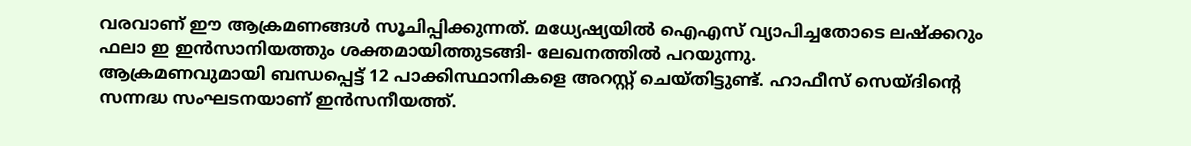വരവാണ് ഈ ആക്രമണങ്ങൾ സൂചിപ്പിക്കുന്നത്. മധ്യേഷ്യയിൽ ഐഎസ് വ്യാപിച്ചതോടെ ലഷ്ക്കറും ഫലാ ഇ ഇൻസാനിയത്തും ശക്തമായിത്തുടങ്ങി- ലേഖനത്തിൽ പറയുന്നു.
ആക്രമണവുമായി ബന്ധപ്പെട്ട് 12 പാക്കിസ്ഥാനികളെ അറസ്റ്റ് ചെയ്തിട്ടുണ്ട്. ഹാഫീസ് സെയ്ദിന്റെ സന്നദ്ധ സംഘടനയാണ് ഇൻസനീയത്ത്.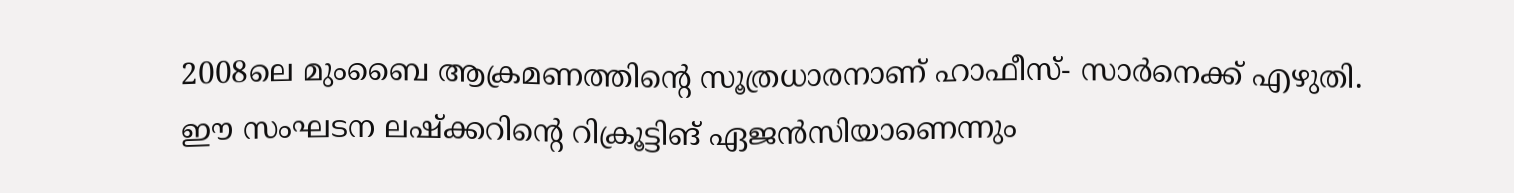2008ലെ മുംബൈ ആക്രമണത്തിന്റെ സൂത്രധാരനാണ് ഹാഫീസ്- സാർനെക്ക് എഴുതി.
ഈ സംഘടന ലഷ്ക്കറിന്റെ റിക്രൂട്ടിങ് ഏജൻസിയാണെന്നും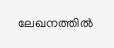ലേഖനത്തിൽ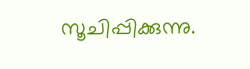സൂചിപ്പിക്കുന്നു.